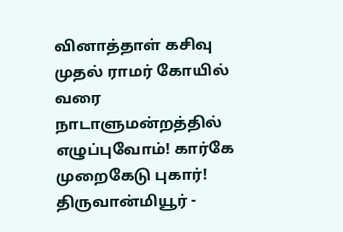வினாத்தாள் கசிவு முதல் ராமர் கோயில் வரை நாடாளுமன்றத்தில் எழுப்புவோம்! கார்கே முறைகேடு புகார்! திருவான்மியூர் -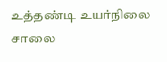உத்தண்டி உயர்நிலை சாலை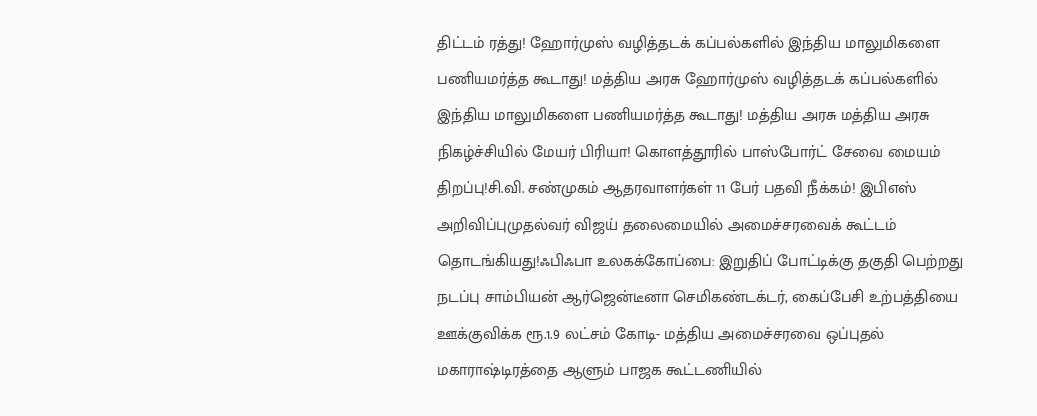திட்டம் ரத்து! ஹோர்முஸ் வழித்தடக் கப்பல்களில் இந்திய மாலுமிகளை பணியமர்த்த கூடாது! மத்திய அரசு ஹோர்முஸ் வழித்தடக் கப்பல்களில் இந்திய மாலுமிகளை பணியமர்த்த கூடாது! மத்திய அரசு மத்திய அரசு நிகழ்ச்சியில் மேயர் பிரியா! கொளத்தூரில் பாஸ்போர்ட் சேவை மையம் திறப்பு!சி.வி. சண்முகம் ஆதரவாளர்கள் 11 பேர் பதவி நீக்கம்! இபிஎஸ் அறிவிப்புமுதல்வர் விஜய் தலைமையில் அமைச்சரவைக் கூட்டம் தொடங்கியது!ஃபிஃபா உலகக்கோப்பை: இறுதிப் போட்டிக்கு தகுதி பெற்றது நடப்பு சாம்பியன் ஆர்ஜென்டீனா செமிகண்டக்டர், கைப்பேசி உற்பத்தியை ஊக்குவிக்க ரூ.1.9 லட்சம் கோடி- மத்திய அமைச்சரவை ஒப்புதல் மகாராஷ்டிரத்தை ஆளும் பாஜக கூட்டணியில்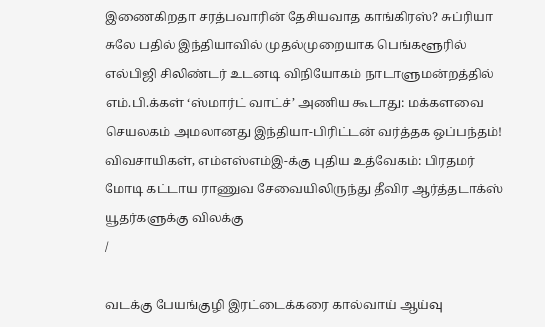இணைகிறதா சரத்பவாரின் தேசியவாத காங்கிரஸ்? சுப்ரியா சுலே பதில் இந்தியாவில் முதல்முறையாக பெங்களூரில் எல்பிஜி சிலிண்டர் உடனடி விநியோகம் நாடாளுமன்றத்தில் எம்.பி.க்கள் ‘ஸ்மார்ட் வாட்ச்’ அணிய கூடாது: மக்களவை செயலகம் அமலானது இந்தியா-பிரிட்டன் வர்த்தக ஒப்பந்தம்! விவசாயிகள், எம்எஸ்எம்இ-க்கு புதிய உத்வேகம்: பிரதமர் மோடி கட்டாய ராணுவ சேவையிலிருந்து தீவிர ஆர்த்தடாக்ஸ் யூதர்களுக்கு விலக்கு
/

வடக்கு பேயங்குழி இரட்டைக்கரை கால்வாய் ஆய்வு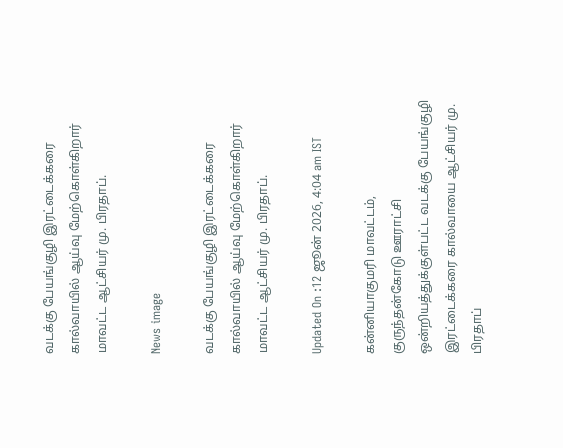வடக்கு பேயங்குழி இரட்டைக்கரை கால்வாயில் ஆய்வு மேற்கொள்கிறார் மாவட்ட ஆட்சியர் மு. பிரதாப்.

News image

வடக்கு பேயங்குழி இரட்டைக்கரை கால்வாயில் ஆய்வு மேற்கொள்கிறார் மாவட்ட ஆட்சியர் மு. பிரதாப்.

Updated On :12 ஜூன் 2026, 4:04 am IST

கன்னியாகுமரி மாவட்டம், குருந்தன்கோடு ஊராட்சி ஒன்றியத்துக்குள்பட்ட வடக்கு பேயங்குழி இரட்டைக்கரை கால்வாயை ஆட்சியர் மு. பிரதாப்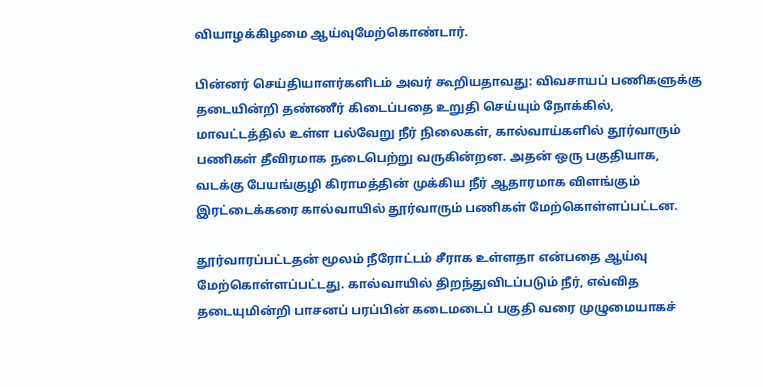வியாழக்கிழமை ஆய்வுமேற்கொண்டார்.

பின்னர் செய்தியாளர்களிடம் அவர் கூறியதாவது: விவசாயப் பணிகளுக்கு தடையின்றி தண்ணீர் கிடைப்பதை உறுதி செய்யும் நோக்கில், மாவட்டத்தில் உள்ள பல்வேறு நீர் நிலைகள், கால்வாய்களில் தூர்வாரும் பணிகள் தீவிரமாக நடைபெற்று வருகின்றன. அதன் ஒரு பகுதியாக, வடக்கு பேயங்குழி கிராமத்தின் முக்கிய நீர் ஆதாரமாக விளங்கும் இரட்டைக்கரை கால்வாயில் தூர்வாரும் பணிகள் மேற்கொள்ளப்பட்டன.

தூர்வாரப்பட்டதன் மூலம் நீரோட்டம் சீராக உள்ளதா என்பதை ஆய்வு மேற்கொள்ளப்பட்டது. கால்வாயில் திறந்துவிடப்படும் நீர், எவ்வித தடையுமின்றி பாசனப் பரப்பின் கடைமடைப் பகுதி வரை முழுமையாகச்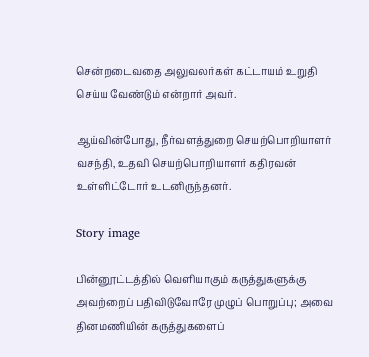சென்றடைவதை அலுவலர்கள் கட்டாயம் உறுதி செய்ய வேண்டும் என்றார் அவர்.

ஆய்வின்போது, நீர்வளத்துறை செயற்பொறியாளர் வசந்தி, உதவி செயற்பொறியாளர் கதிரவன் உள்ளிட்டோர் உடனிருந்தனர்.

Story image

பின்னூட்டத்தில் வெளியாகும் கருத்துகளுக்கு அவற்றைப் பதிவிடுவோரே முழுப் பொறுப்பு; அவை தினமணியின் கருத்துகளைப்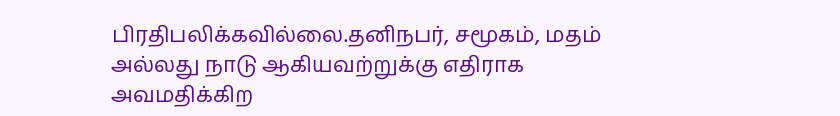பிரதிபலிக்கவில்லை.தனிநபர், சமூகம், மதம் அல்லது நாடு ஆகியவற்றுக்கு எதிராக அவமதிக்கிற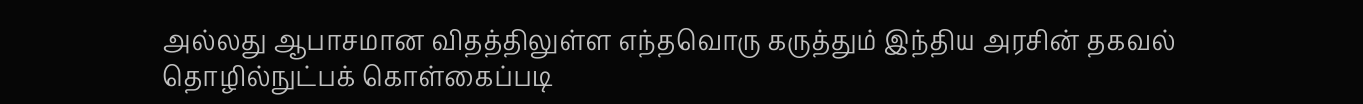அல்லது ஆபாசமான விதத்திலுள்ள எந்தவொரு கருத்தும் இந்திய அரசின் தகவல் தொழில்நுட்பக் கொள்கைப்படி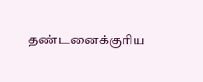தண்டனைக்குரிய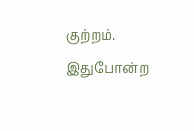குற்றம். இதுபோன்ற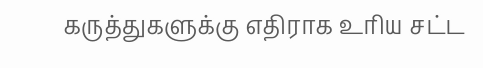கருத்துகளுக்கு எதிராக உரிய சட்ட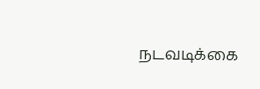நடவடிக்கை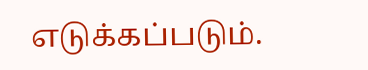எடுக்கப்படும்.